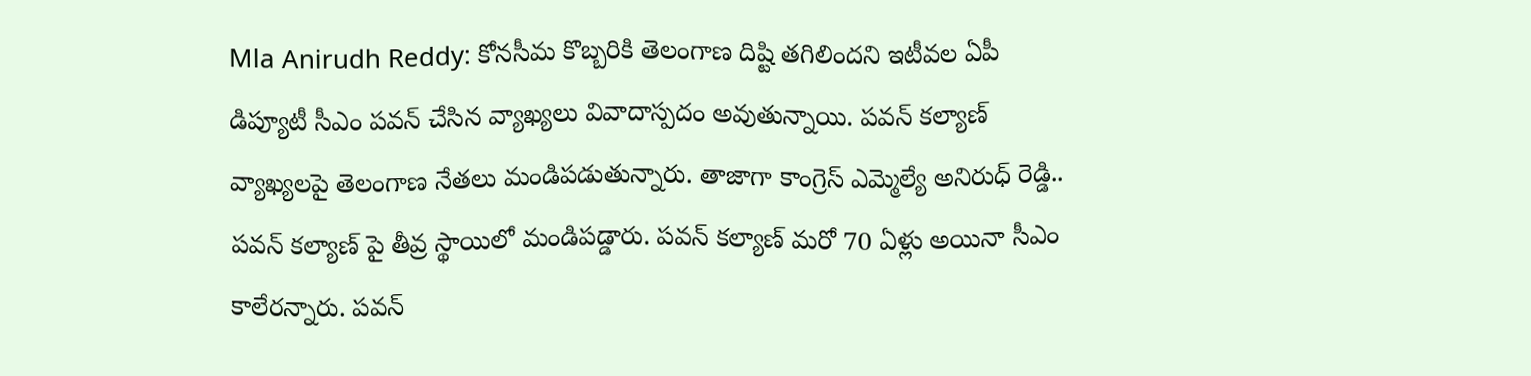Mla Anirudh Reddy: కోనసీమ కొబ్బరికి తెలంగాణ దిష్టి తగిలిందని ఇటీవల ఏపీ డిప్యూటీ సీఎం పవన్ చేసిన వ్యాఖ్యలు వివాదాస్పదం అవుతున్నాయి. పవన్ కల్యాణ్ వ్యాఖ్యలపై తెలంగాణ నేతలు మండిపడుతున్నారు. తాజాగా కాంగ్రెస్ ఎమ్మెల్యే అనిరుధ్ రెడ్డి.. పవన్ కల్యాణ్ పై తీవ్ర స్థాయిలో మండిపడ్డారు. పవన్ కల్యాణ్ మరో 70 ఏళ్లు అయినా సీఎం కాలేరన్నారు. పవన్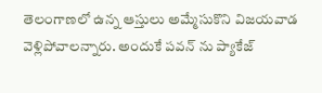తెలంగాణలో ఉన్న ఆస్తులు అమ్మేసుకొని విజయవాడ వెళ్లిపోవాలన్నారు. అందుకే పవన్ ను ప్యాకేజ్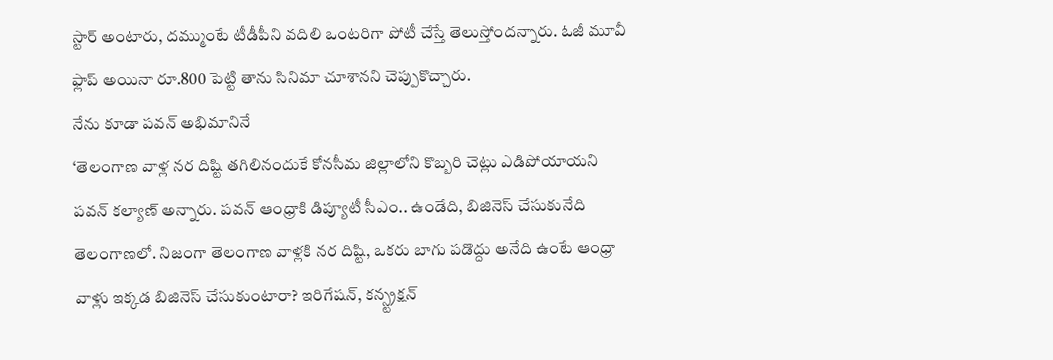స్టార్ అంటారు, దమ్ముంటే టీడీపీని వదిలి ఒంటరిగా పోటీ చేస్తే తెలుస్తోందన్నారు. ఓజీ మూవీ ఫ్లాప్ అయినా రూ.800 పెట్టి తాను సినిమా చూశానని చెప్పుకొచ్చారు.
నేను కూడా పవన్ అభిమానినే
‘తెలంగాణ వాళ్ల నర దిష్టి తగిలినందుకే కోనసీమ జిల్లాలోని కొబ్బరి చెట్లు ఎడిపోయాయని పవన్ కల్యాణ్ అన్నారు. పవన్ ఆంధ్రాకి డిప్యూటీ సీఎం.. ఉండేది, బిజినెస్ చేసుకునేది తెలంగాణలో. నిజంగా తెలంగాణ వాళ్లకి నర దిష్టి, ఒకరు బాగు పడొద్దు అనేది ఉంటే ఆంధ్రా వాళ్లు ఇక్కడ బిజినెస్ చేసుకుంటారా? ఇరిగేషన్, కన్స్ట్రక్షన్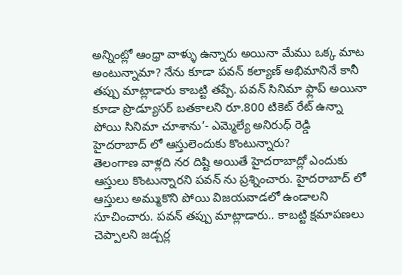అన్నింట్లో ఆంధ్రా వాళ్ళు ఉన్నారు అయినా మేము ఒక్క మాట అంటున్నామా? నేను కూడా పవన్ కల్యాణ్ అభిమానినే కానీ తప్పు మాట్లాడారు కాబట్టి తప్పే. పవన్ సినిమా ఫ్లాప్ అయినా కూడా ప్రొడ్యూసర్ బతకాలని రూ.800 టికెట్ రేట్ ఉన్నా పోయి సినిమా చూశాను’- ఎమ్మెల్యే అనిరుధ్ రెడ్డి
హైదరాబాద్ లో ఆస్తులెందుకు కొంటున్నారు?
తెలంగాణ వాళ్లది నర దిష్టి అయితే హైదరాబాద్లో ఎందుకు ఆస్తులు కొంటున్నారని పవన్ ను ప్రశ్నించారు. హైదరాబాద్ లో ఆస్తులు అమ్ముకొని పోయి విజయవాడలో ఉండాలని సూచించారు. పవన్ తప్పు మాట్లాడారు.. కాబట్టి క్షమాపణలు చెప్పాలని జడ్చర్ల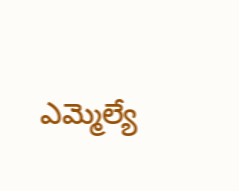ఎమ్మెల్యే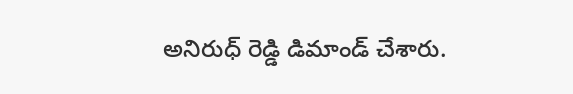అనిరుధ్ రెడ్డి డిమాండ్ చేశారు.